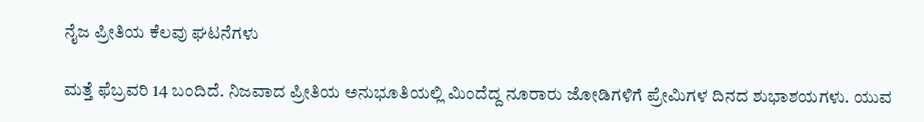ನೈಜ ಪ್ರೀತಿಯ ಕೆಲವು ಘಟನೆಗಳು

ಮತ್ತೆ ಫೆಬ್ರವರಿ 14 ಬಂದಿದೆ. ನಿಜವಾದ ಪ್ರೀತಿಯ ಅನುಭೂತಿಯಲ್ಲಿ ಮಿಂದೆದ್ದ ನೂರಾರು ಜೋಡಿಗಳಿಗೆ ಪ್ರೇಮಿಗಳ ದಿನದ ಶುಭಾಶಯಗಳು. ಯುವ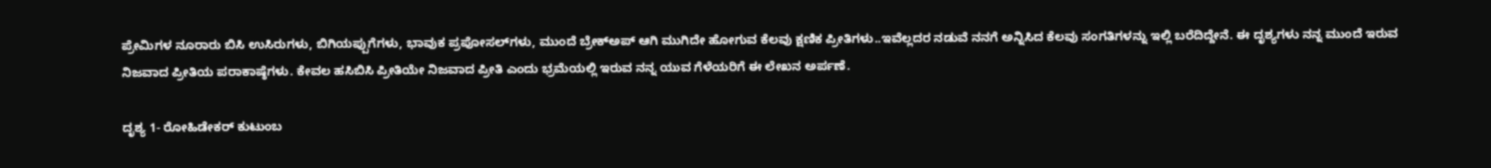ಪ್ರೇಮಿಗಳ ನೂರಾರು ಬಿಸಿ ಉಸಿರುಗಳು, ಬಿಗಿಯಪ್ಪುಗೆಗಳು, ಭಾವುಕ ಪ್ರಪೋಸಲ್‌ಗಳು, ಮುಂದೆ ಬ್ರೇಕ್‌ಅಪ್ ಆಗಿ ಮುಗಿದೇ ಹೋಗುವ ಕೆಲವು ಕ್ಷಣಿಕ ಪ್ರೀತಿಗಳು..ಇವೆಲ್ಲದರ ನಡುವೆ ನನಗೆ ಅನ್ನಿಸಿದ ಕೆಲವು ಸಂಗತಿಗಳನ್ನು ಇಲ್ಲಿ ಬರೆದಿದ್ದೇನೆ. ಈ ದೃಶ್ಯಗಳು ನನ್ನ ಮುಂದೆ ಇರುವ ನಿಜವಾದ ಪ್ರೀತಿಯ ಪರಾಕಾಷ್ಠೆಗಳು. ಕೇವಲ ಹಸಿಬಿಸಿ ಪ್ರೀತಿಯೇ ನಿಜವಾದ ಪ್ರೀತಿ ಎಂದು ಭ್ರಮೆಯಲ್ಲಿ ಇರುವ ನನ್ನ ಯುವ ಗೆಳೆಯರಿಗೆ ಈ ಲೇಖನ ಅರ್ಪಣೆ.

ದೃಶ್ಯ 1- ರೋಹಿಡೇಕರ್ ಕುಟುಂಬ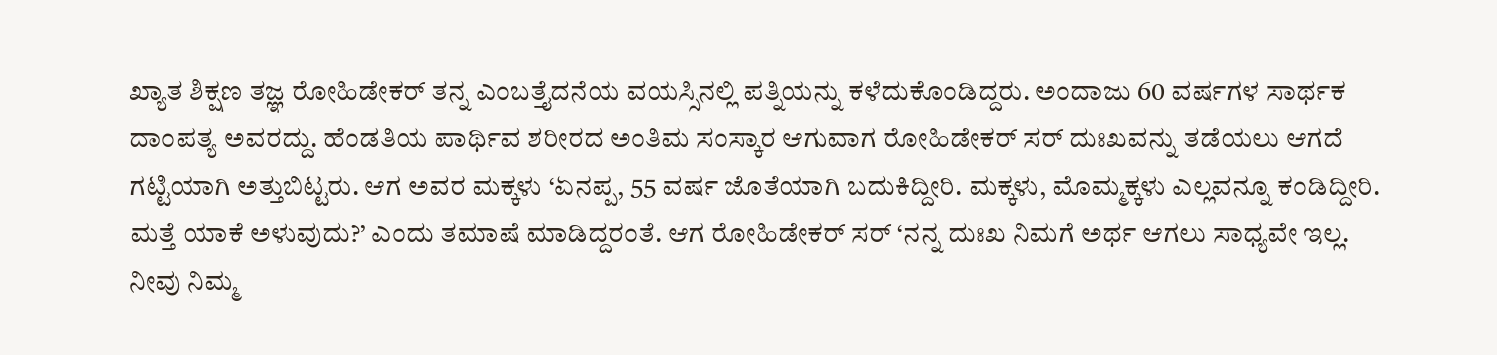ಖ್ಯಾತ ಶಿಕ್ಷಣ ತಜ್ಞ ರೋಹಿಡೇಕರ್ ತನ್ನ ಎಂಬತ್ತೈದನೆಯ ವಯಸ್ಸಿನಲ್ಲಿ ಪತ್ನಿಯನ್ನು ಕಳೆದುಕೊಂಡಿದ್ದರು. ಅಂದಾಜು 60 ವರ್ಷಗಳ ಸಾರ್ಥಕ ದಾಂಪತ್ಯ ಅವರದ್ದು. ಹೆಂಡತಿಯ ಪಾರ್ಥಿವ ಶರೀರದ ಅಂತಿಮ ಸಂಸ್ಕಾರ ಆಗುವಾಗ ರೋಹಿಡೇಕರ್ ಸರ್ ದುಃಖವನ್ನು ತಡೆಯಲು ಆಗದೆ ಗಟ್ಟಿಯಾಗಿ ಅತ್ತುಬಿಟ್ಟರು. ಆಗ ಅವರ ಮಕ್ಕಳು ‘ಏನಪ್ಪ, 55 ವರ್ಷ ಜೊತೆಯಾಗಿ ಬದುಕಿದ್ದೀರಿ. ಮಕ್ಕಳು, ಮೊಮ್ಮಕ್ಕಳು ಎಲ್ಲವನ್ನೂ ಕಂಡಿದ್ದೀರಿ. ಮತ್ತೆ ಯಾಕೆ ಅಳುವುದು?’ ಎಂದು ತಮಾಷೆ ಮಾಡಿದ್ದರಂತೆ. ಆಗ ರೋಹಿಡೇಕರ್ ಸರ್ ‘ನನ್ನ ದುಃಖ ನಿಮಗೆ ಅರ್ಥ ಆಗಲು ಸಾಧ್ಯವೇ ಇಲ್ಲ. ನೀವು ನಿಮ್ಮ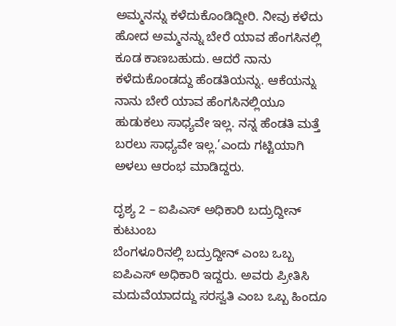ಅಮ್ಮನನ್ನು ಕಳೆದುಕೊಂಡಿದ್ದೀರಿ. ನೀವು ಕಳೆದು ಹೋದ ಅಮ್ಮನನ್ನು ಬೇರೆ ಯಾವ ಹೆಂಗಸಿನಲ್ಲಿ ಕೂಡ ಕಾಣಬಹುದು. ಆದರೆ ನಾನು ಕಳೆದುಕೊಂಡದ್ದು ಹೆಂಡತಿಯನ್ನು. ಆಕೆಯನ್ನು ನಾನು ಬೇರೆ ಯಾವ ಹೆಂಗಸಿನಲ್ಲಿಯೂ ಹುಡುಕಲು ಸಾಧ್ಯವೇ ಇಲ್ಲ. ನನ್ನ ಹೆಂಡತಿ ಮತ್ತೆ ಬರಲು ಸಾಧ್ಯವೇ ಇಲ್ಲ.’ಎಂದು ಗಟ್ಟಿಯಾಗಿ ಅಳಲು ಆರಂಭ ಮಾಡಿದ್ದರು.

ದೃಶ್ಯ 2 – ಐಪಿಎಸ್ ಅಧಿಕಾರಿ ಬದ್ರುದ್ದೀನ್ ಕುಟುಂಬ
ಬೆಂಗಳೂರಿನಲ್ಲಿ ಬದ್ರುದ್ದೀನ್ ಎಂಬ ಒಬ್ಬ ಐಪಿಎಸ್ ಅಧಿಕಾರಿ ಇದ್ದರು. ಅವರು ಪ್ರೀತಿಸಿ ಮದುವೆಯಾದದ್ದು ಸರಸ್ವತಿ ಎಂಬ ಒಬ್ಬ ಹಿಂದೂ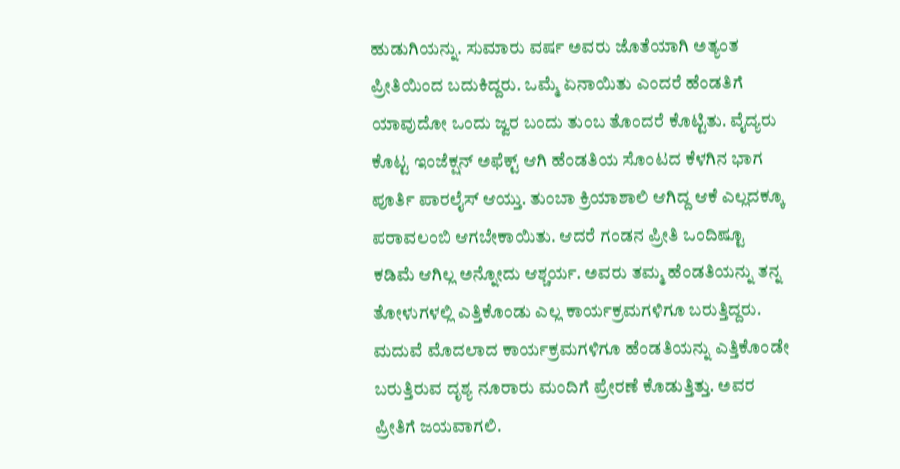ಹುಡುಗಿಯನ್ನು. ಸುಮಾರು ವರ್ಷ ಅವರು ಜೊತೆಯಾಗಿ ಅತ್ಯಂತ ಪ್ರೀತಿಯಿಂದ ಬದುಕಿದ್ದರು. ಒಮ್ಮೆ ಏನಾಯಿತು ಎಂದರೆ ಹೆಂಡತಿಗೆ ಯಾವುದೋ ಒಂದು ಜ್ವರ ಬಂದು ತುಂಬ ತೊಂದರೆ ಕೊಟ್ಟಿತು. ವೈದ್ಯರು ಕೊಟ್ಟ ಇಂಜೆಕ್ಷನ್ ಅಫೆಕ್ಟ್ ಆಗಿ ಹೆಂಡತಿಯ ಸೊಂಟದ ಕೆಳಗಿನ ಭಾಗ ಪೂರ್ತಿ ಪಾರಲೈಸ್ ಆಯ್ತು. ತುಂಬಾ ಕ್ರಿಯಾಶಾಲಿ ಆಗಿದ್ದ ಆಕೆ ಎಲ್ಲದಕ್ಕೂ ಪರಾವಲಂಬಿ ಆಗಬೇಕಾಯಿತು. ಆದರೆ ಗಂಡನ ಪ್ರೀತಿ ಒಂದಿಷ್ಟೂ ಕಡಿಮೆ ಆಗಿಲ್ಲ ಅನ್ನೋದು ಆಶ್ಚರ್ಯ. ಅವರು ತಮ್ಮ ಹೆಂಡತಿಯನ್ನು ತನ್ನ ತೋಳುಗಳಲ್ಲಿ ಎತ್ತಿಕೊಂಡು ಎಲ್ಲ ಕಾರ್ಯಕ್ರಮಗಳಿಗೂ ಬರುತ್ತಿದ್ದರು. ಮದುವೆ ಮೊದಲಾದ ಕಾರ್ಯಕ್ರಮಗಳಿಗೂ ಹೆಂಡತಿಯನ್ನು ಎತ್ತಿಕೊಂಡೇ ಬರುತ್ತಿರುವ ದೃಶ್ಯ ನೂರಾರು ಮಂದಿಗೆ ಪ್ರೇರಣೆ ಕೊಡುತ್ತಿತ್ತು. ಅವರ ಪ್ರೀತಿಗೆ ಜಯವಾಗಲಿ.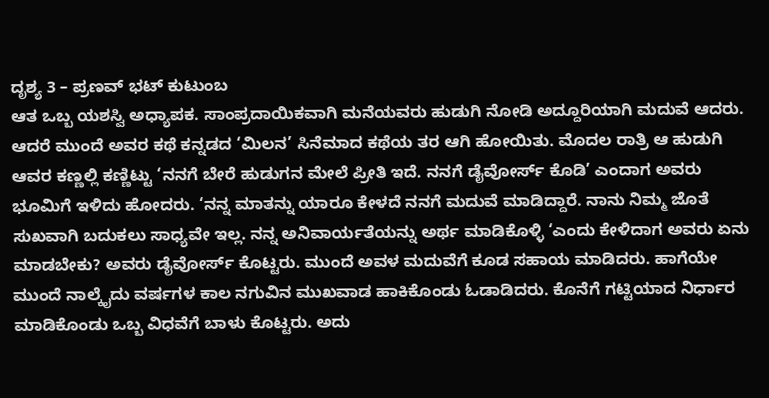ದೃಶ್ಯ 3 – ಪ್ರಣವ್ ಭಟ್ ಕುಟುಂಬ
ಆತ ಒಬ್ಬ ಯಶಸ್ವಿ ಅಧ್ಯಾಪಕ. ಸಾಂಪ್ರದಾಯಿಕವಾಗಿ ಮನೆಯವರು ಹುಡುಗಿ ನೋಡಿ ಅದ್ದೂರಿಯಾಗಿ ಮದುವೆ ಆದರು. ಆದರೆ ಮುಂದೆ ಅವರ ಕಥೆ ಕನ್ನಡದ ‘ಮಿಲನ’ ಸಿನೆಮಾದ ಕಥೆಯ ತರ ಆಗಿ ಹೋಯಿತು. ಮೊದಲ ರಾತ್ರಿ ಆ ಹುಡುಗಿ ಆವರ ಕಣ್ಣಲ್ಲಿ ಕಣ್ಣಿಟ್ಟು ‘ನನಗೆ ಬೇರೆ ಹುಡುಗನ ಮೇಲೆ ಪ್ರೀತಿ ಇದೆ. ನನಗೆ ಡೈವೋರ್ಸ್ ಕೊಡಿ’ ಎಂದಾಗ ಅವರು ಭೂಮಿಗೆ ಇಳಿದು ಹೋದರು. ‘ನನ್ನ ಮಾತನ್ನು ಯಾರೂ ಕೇಳದೆ ನನಗೆ ಮದುವೆ ಮಾಡಿದ್ದಾರೆ. ನಾನು ನಿಮ್ಮ ಜೊತೆ ಸುಖವಾಗಿ ಬದುಕಲು ಸಾಧ್ಯವೇ ಇಲ್ಲ. ನನ್ನ ಅನಿವಾರ್ಯತೆಯನ್ನು ಅರ್ಥ ಮಾಡಿಕೊಳ್ಳಿ ‘ಎಂದು ಕೇಳಿದಾಗ ಅವರು ಏನು ಮಾಡಬೇಕು? ಅವರು ಡೈವೋರ್ಸ್ ಕೊಟ್ಟರು. ಮುಂದೆ ಅವಳ ಮದುವೆಗೆ ಕೂಡ ಸಹಾಯ ಮಾಡಿದರು. ಹಾಗೆಯೇ ಮುಂದೆ ನಾಲ್ಕೈದು ವರ್ಷಗಳ ಕಾಲ ನಗುವಿನ ಮುಖವಾಡ ಹಾಕಿಕೊಂಡು ಓಡಾಡಿದರು. ಕೊನೆಗೆ ಗಟ್ಟಿಯಾದ ನಿರ್ಧಾರ ಮಾಡಿಕೊಂಡು ಒಬ್ಬ ವಿಧವೆಗೆ ಬಾಳು ಕೊಟ್ಟರು. ಅದು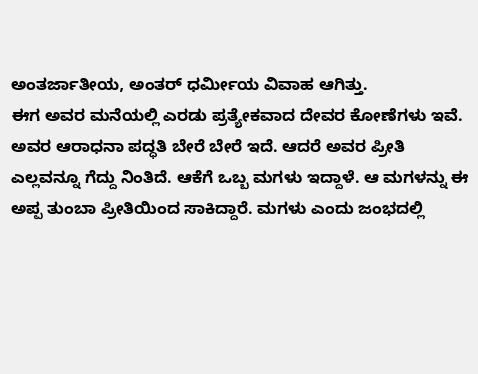ಅಂತರ್ಜಾತೀಯ, ಅಂತರ್ ಧರ್ಮೀಯ ವಿವಾಹ ಆಗಿತ್ತು.
ಈಗ ಅವರ ಮನೆಯಲ್ಲಿ ಎರಡು ಪ್ರತ್ಯೇಕವಾದ ದೇವರ ಕೋಣೆಗಳು ಇವೆ. ಅವರ ಆರಾಧನಾ ಪದ್ಧತಿ ಬೇರೆ ಬೇರೆ ಇದೆ. ಆದರೆ ಅವರ ಪ್ರೀತಿ ಎಲ್ಲವನ್ನೂ ಗೆದ್ದು ನಿಂತಿದೆ. ಆಕೆಗೆ ಒಬ್ಬ ಮಗಳು ಇದ್ದಾಳೆ. ಆ ಮಗಳನ್ನು ಈ ಅಪ್ಪ ತುಂಬಾ ಪ್ರೀತಿಯಿಂದ ಸಾಕಿದ್ದಾರೆ. ಮಗಳು ಎಂದು ಜಂಭದಲ್ಲಿ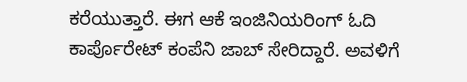ಕರೆಯುತ್ತಾರೆ. ಈಗ ಆಕೆ ಇಂಜಿನಿಯರಿಂಗ್ ಓದಿ ಕಾರ್ಪೊರೇಟ್ ಕಂಪೆನಿ ಜಾಬ್ ಸೇರಿದ್ದಾರೆ. ಅವಳಿಗೆ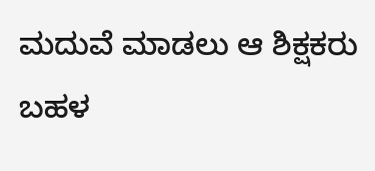ಮದುವೆ ಮಾಡಲು ಆ ಶಿಕ್ಷಕರು ಬಹಳ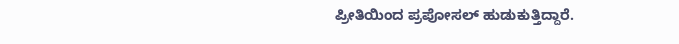ಪ್ರೀತಿಯಿಂದ ಪ್ರಪೋಸಲ್ ಹುಡುಕುತ್ತಿದ್ದಾರೆ.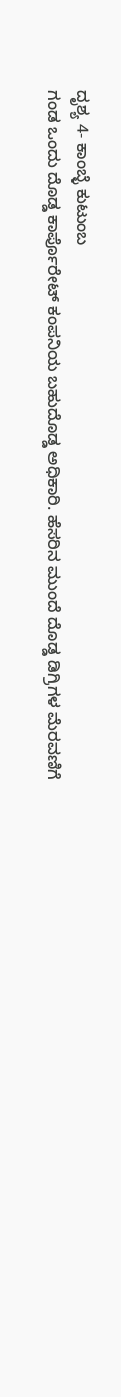ದೃಶ್ಯ 4- ಕಾಂಬ್ಳೆ ಕುಟುಂಬ
ಗಂಡ ಒಂದು ದೊಡ್ಡ ಕಾರ್ಪೊರೇಟ್ ಕಂಪನಿಯ ಬಹುದೊಡ್ಡ ಅಧಿಕಾರಿ. ಹೆಸರಿನ ಮುಂದೆ ದೊಡ್ಡ ಡಿಗ್ರಿಗಳ ಮೆರವಣಿಗೆ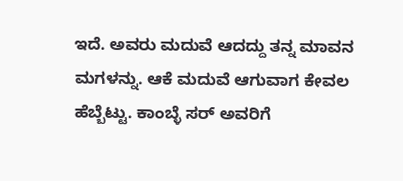ಇದೆ. ಅವರು ಮದುವೆ ಆದದ್ದು ತನ್ನ ಮಾವನ ಮಗಳನ್ನು. ಆಕೆ ಮದುವೆ ಆಗುವಾಗ ಕೇವಲ ಹೆಬ್ಬೆಟ್ಟು. ಕಾಂಬ್ಳೆ ಸರ್ ಅವರಿಗೆ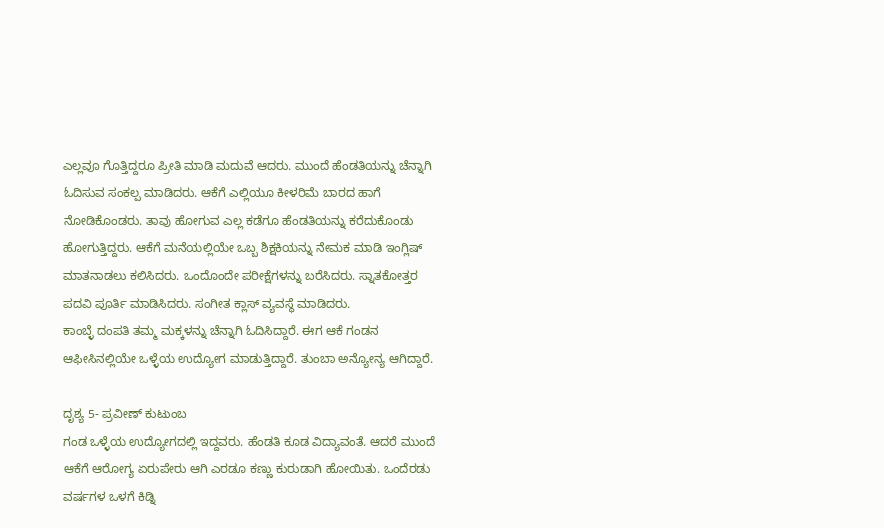ಎಲ್ಲವೂ ಗೊತ್ತಿದ್ದರೂ ಪ್ರೀತಿ ಮಾಡಿ ಮದುವೆ ಆದರು. ಮುಂದೆ ಹೆಂಡತಿಯನ್ನು ಚೆನ್ನಾಗಿ ಓದಿಸುವ ಸಂಕಲ್ಪ ಮಾಡಿದರು. ಆಕೆಗೆ ಎಲ್ಲಿಯೂ ಕೀಳರಿಮೆ ಬಾರದ ಹಾಗೆ ನೋಡಿಕೊಂಡರು. ತಾವು ಹೋಗುವ ಎಲ್ಲ ಕಡೆಗೂ ಹೆಂಡತಿಯನ್ನು ಕರೆದುಕೊಂಡು ಹೋಗುತ್ತಿದ್ದರು. ಆಕೆಗೆ ಮನೆಯಲ್ಲಿಯೇ ಒಬ್ಬ ಶಿಕ್ಷಕಿಯನ್ನು ನೇಮಕ ಮಾಡಿ ಇಂಗ್ಲಿಷ್ ಮಾತನಾಡಲು ಕಲಿಸಿದರು. ಒಂದೊಂದೇ ಪರೀಕ್ಷೆಗಳನ್ನು ಬರೆಸಿದರು. ಸ್ನಾತಕೋತ್ತರ ಪದವಿ ಪೂರ್ತಿ ಮಾಡಿಸಿದರು. ಸಂಗೀತ ಕ್ಲಾಸ್ ವ್ಯವಸ್ಥೆ ಮಾಡಿದರು.
ಕಾಂಬ್ಳೆ ದಂಪತಿ ತಮ್ಮ ಮಕ್ಕಳನ್ನು ಚೆನ್ನಾಗಿ ಓದಿಸಿದ್ದಾರೆ. ಈಗ ಆಕೆ ಗಂಡನ ಆಫೀಸಿನಲ್ಲಿಯೇ ಒಳ್ಳೆಯ ಉದ್ಯೋಗ ಮಾಡುತ್ತಿದ್ದಾರೆ. ತುಂಬಾ ಅನ್ಯೋನ್ಯ ಆಗಿದ್ದಾರೆ.

ದೃಶ್ಯ 5- ಪ್ರವೀಣ್ ಕುಟುಂಬ
ಗಂಡ ಒಳ್ಳೆಯ ಉದ್ಯೋಗದಲ್ಲಿ ಇದ್ದವರು. ಹೆಂಡತಿ ಕೂಡ ವಿದ್ಯಾವಂತೆ. ಆದರೆ ಮುಂದೆ ಆಕೆಗೆ ಆರೋಗ್ಯ ಏರುಪೇರು ಆಗಿ ಎರಡೂ ಕಣ್ಣು ಕುರುಡಾಗಿ ಹೋಯಿತು. ಒಂದೆರಡು ವರ್ಷಗಳ ಒಳಗೆ ಕಿಡ್ನಿ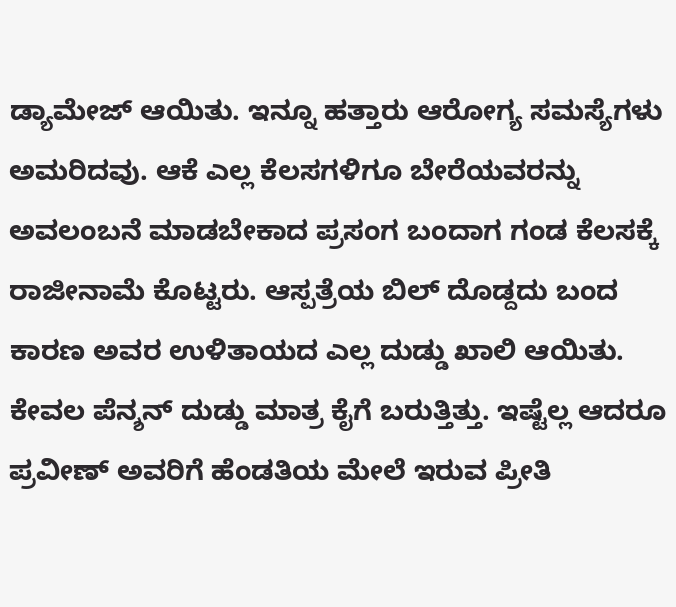ಡ್ಯಾಮೇಜ್ ಆಯಿತು. ಇನ್ನೂ ಹತ್ತಾರು ಆರೋಗ್ಯ ಸಮಸ್ಯೆಗಳು ಅಮರಿದವು. ಆಕೆ ಎಲ್ಲ ಕೆಲಸಗಳಿಗೂ ಬೇರೆಯವರನ್ನು ಅವಲಂಬನೆ ಮಾಡಬೇಕಾದ ಪ್ರಸಂಗ ಬಂದಾಗ ಗಂಡ ಕೆಲಸಕ್ಕೆ ರಾಜೀನಾಮೆ ಕೊಟ್ಟರು. ಆಸ್ಪತ್ರೆಯ ಬಿಲ್ ದೊಡ್ದದು ಬಂದ ಕಾರಣ ಅವರ ಉಳಿತಾಯದ ಎಲ್ಲ ದುಡ್ಡು ಖಾಲಿ ಆಯಿತು. ಕೇವಲ ಪೆನ್ಶನ್ ದುಡ್ಡು ಮಾತ್ರ ಕೈಗೆ ಬರುತ್ತಿತ್ತು. ಇಷ್ಟೆಲ್ಲ ಆದರೂ ಪ್ರವೀಣ್ ಅವರಿಗೆ ಹೆಂಡತಿಯ ಮೇಲೆ ಇರುವ ಪ್ರೀತಿ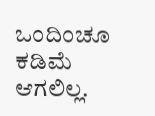ಒಂದಿಂಚೂ ಕಡಿಮೆ ಆಗಲಿಲ್ಲ.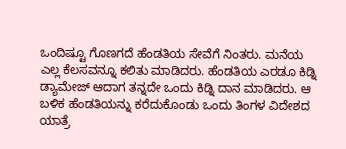ಒಂದಿಷ್ಟೂ ಗೊಣಗದೆ ಹೆಂಡತಿಯ ಸೇವೆಗೆ ನಿಂತರು. ಮನೆಯ ಎಲ್ಲ ಕೆಲಸವನ್ನೂ ಕಲಿತು ಮಾಡಿದರು. ಹೆಂಡತಿಯ ಎರಡೂ ಕಿಡ್ನಿ ಡ್ಯಾಮೇಜ್ ಆದಾಗ ತನ್ನದೇ ಒಂದು ಕಿಡ್ನಿ ದಾನ ಮಾಡಿದರು. ಆ ಬಳಿಕ ಹೆಂಡತಿಯನ್ನು ಕರೆದುಕೊಂಡು ಒಂದು ತಿಂಗಳ ವಿದೇಶದ ಯಾತ್ರೆ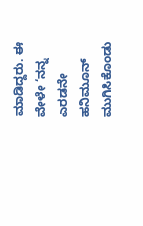ಮಾಡಿದ್ದರು. ಈ ವೇಳೇ ‘ನನ್ನ ಎರಡನೇ ಹನಿಮೂನ್ ಮುಗಿಸಿಕೊಂಡು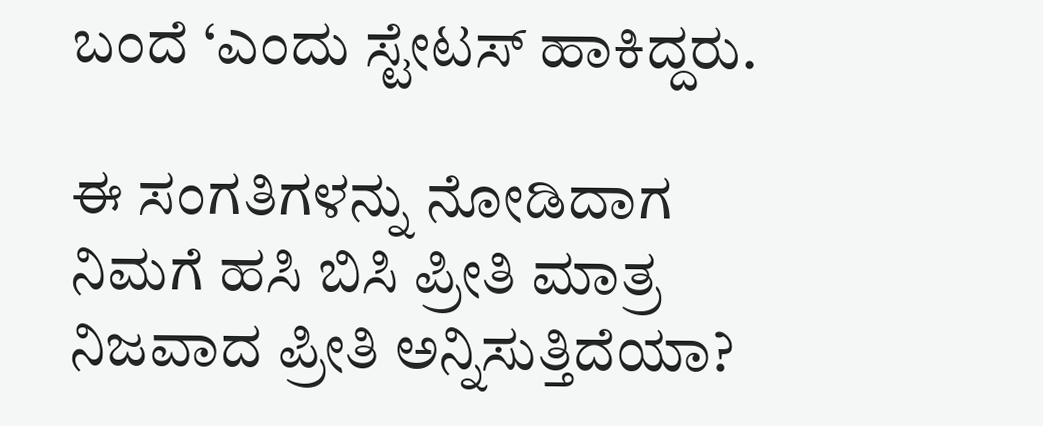ಬಂದೆ ‘ಎಂದು ಸ್ಟೇಟಸ್ ಹಾಕಿದ್ದರು.

ಈ ಸಂಗತಿಗಳನ್ನು ನೋಡಿದಾಗ ನಿಮಗೆ ಹಸಿ ಬಿಸಿ ಪ್ರೀತಿ ಮಾತ್ರ ನಿಜವಾದ ಪ್ರೀತಿ ಅನ್ನಿಸುತ್ತಿದೆಯಾ?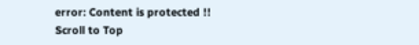error: Content is protected !!
Scroll to Top